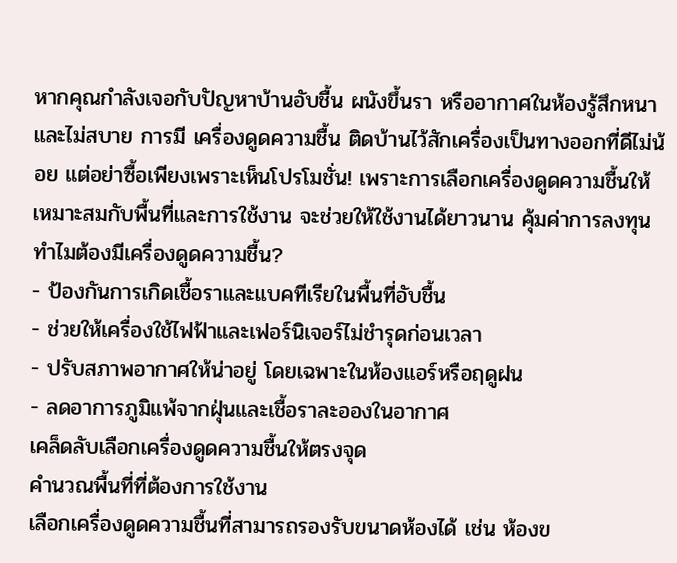หากคุณกำลังเจอกับปัญหาบ้านอับชื้น ผนังขึ้นรา หรืออากาศในห้องรู้สึกหนาและไม่สบาย การมี เครื่องดูดความชื้น ติดบ้านไว้สักเครื่องเป็นทางออกที่ดีไม่น้อย แต่อย่าซื้อเพียงเพราะเห็นโปรโมชั่น! เพราะการเลือกเครื่องดูดความชื้นให้เหมาะสมกับพื้นที่และการใช้งาน จะช่วยให้ใช้งานได้ยาวนาน คุ้มค่าการลงทุน
ทำไมต้องมีเครื่องดูดความชื้น?
- ป้องกันการเกิดเชื้อราและแบคทีเรียในพื้นที่อับชื้น
- ช่วยให้เครื่องใช้ไฟฟ้าและเฟอร์นิเจอร์ไม่ชำรุดก่อนเวลา
- ปรับสภาพอากาศให้น่าอยู่ โดยเฉพาะในห้องแอร์หรือฤดูฝน
- ลดอาการภูมิแพ้จากฝุ่นและเชื้อราละอองในอากาศ
เคล็ดลับเลือกเครื่องดูดความชื้นให้ตรงจุด
คำนวณพื้นที่ที่ต้องการใช้งาน
เลือกเครื่องดูดความชื้นที่สามารถรองรับขนาดห้องได้ เช่น ห้องข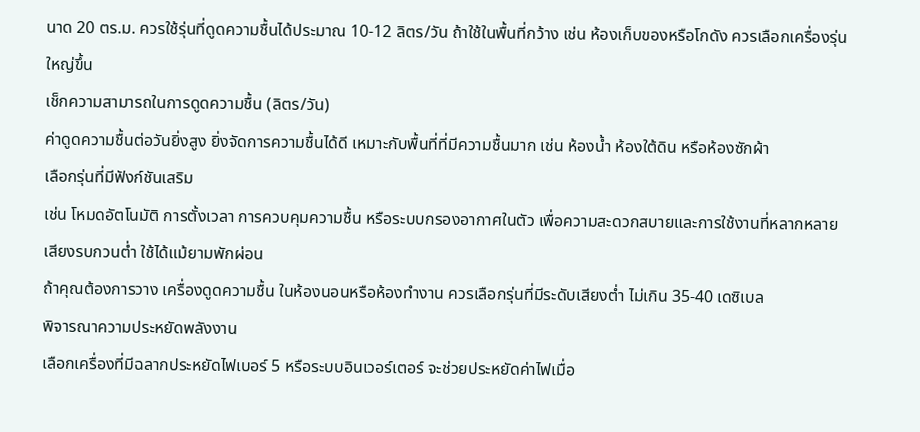นาด 20 ตร.ม. ควรใช้รุ่นที่ดูดความชื้นได้ประมาณ 10-12 ลิตร/วัน ถ้าใช้ในพื้นที่กว้าง เช่น ห้องเก็บของหรือโกดัง ควรเลือกเครื่องรุ่นใหญ่ขึ้น
เช็กความสามารถในการดูดความชื้น (ลิตร/วัน)
ค่าดูดความชื้นต่อวันยิ่งสูง ยิ่งจัดการความชื้นได้ดี เหมาะกับพื้นที่ที่มีความชื้นมาก เช่น ห้องน้ำ ห้องใต้ดิน หรือห้องซักผ้า
เลือกรุ่นที่มีฟังก์ชันเสริม
เช่น โหมดอัตโนมัติ การตั้งเวลา การควบคุมความชื้น หรือระบบกรองอากาศในตัว เพื่อความสะดวกสบายและการใช้งานที่หลากหลาย
เสียงรบกวนต่ำ ใช้ได้แม้ยามพักผ่อน
ถ้าคุณต้องการวาง เครื่องดูดความชื้น ในห้องนอนหรือห้องทำงาน ควรเลือกรุ่นที่มีระดับเสียงต่ำ ไม่เกิน 35-40 เดซิเบล
พิจารณาความประหยัดพลังงาน
เลือกเครื่องที่มีฉลากประหยัดไฟเบอร์ 5 หรือระบบอินเวอร์เตอร์ จะช่วยประหยัดค่าไฟเมื่อ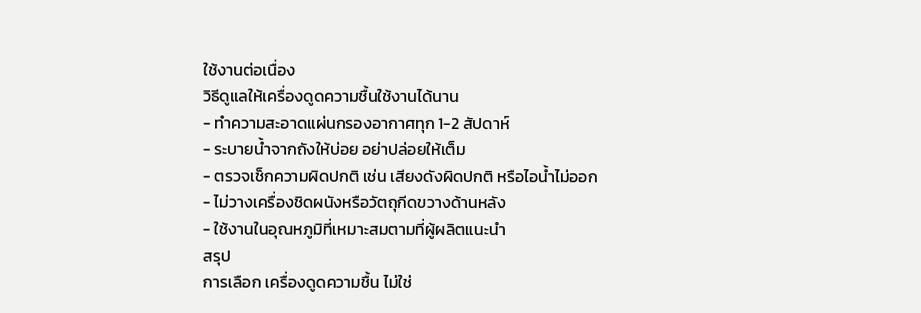ใช้งานต่อเนื่อง
วิธีดูแลให้เครื่องดูดความชื้นใช้งานได้นาน
- ทำความสะอาดแผ่นกรองอากาศทุก 1-2 สัปดาห์
- ระบายน้ำจากถังให้บ่อย อย่าปล่อยให้เต็ม
- ตรวจเช็กความผิดปกติ เช่น เสียงดังผิดปกติ หรือไอน้ำไม่ออก
- ไม่วางเครื่องชิดผนังหรือวัตถุกีดขวางด้านหลัง
- ใช้งานในอุณหภูมิที่เหมาะสมตามที่ผู้ผลิตแนะนำ
สรุป
การเลือก เครื่องดูดความชื้น ไม่ใช่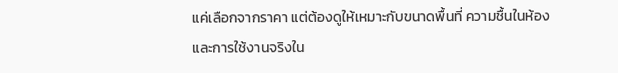แค่เลือกจากราคา แต่ต้องดูให้เหมาะกับขนาดพื้นที่ ความชื้นในห้อง และการใช้งานจริงใน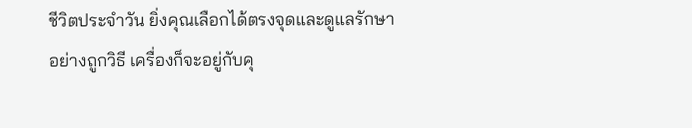ชีวิตประจำวัน ยิ่งคุณเลือกได้ตรงจุดและดูแลรักษาอย่างถูกวิธี เครื่องก็จะอยู่กับคุ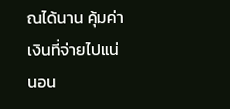ณได้นาน คุ้มค่าเงินที่จ่ายไปแน่นอน